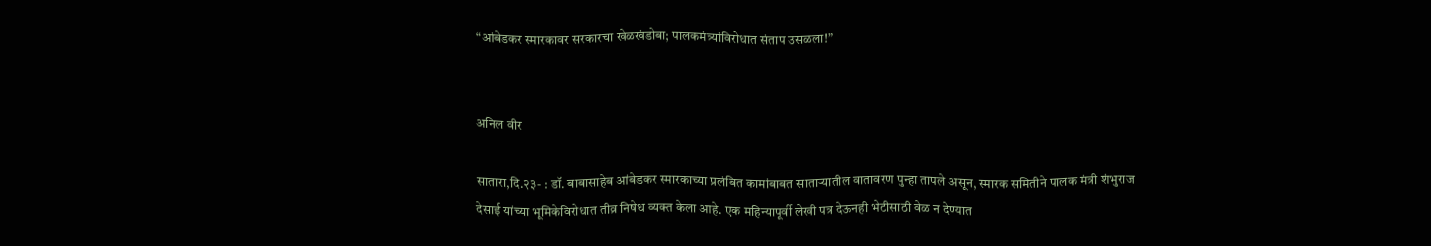“आंबेडकर स्मारकावर सरकारचा खेळखंडोबा; पालकमंत्र्यांविरोधात संताप उसळला!”


अनिल वीर

सातारा,दि.२३- : डॉ. बाबासाहेब आंबेडकर स्मारकाच्या प्रलंबित कामांबाबत साताऱ्यातील वातावरण पुन्हा तापले असून, स्मारक समितीने पालक मंत्री शंभुराज देसाई यांच्या भूमिकेविरोधात तीव्र निषेध व्यक्त केला आहे. एक महिन्यापूर्वी लेखी पत्र देऊनही भेटीसाठी वेळ न देण्यात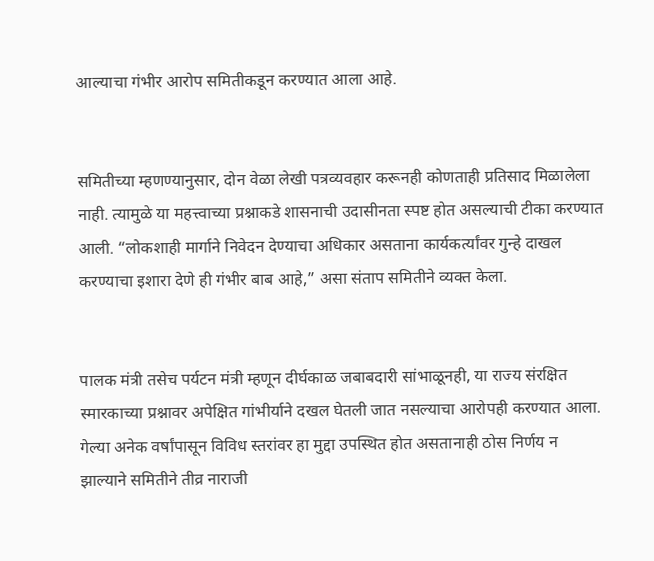आल्याचा गंभीर आरोप समितीकडून करण्यात आला आहे.


समितीच्या म्हणण्यानुसार, दोन वेळा लेखी पत्रव्यवहार करूनही कोणताही प्रतिसाद मिळालेला नाही. त्यामुळे या महत्त्वाच्या प्रश्नाकडे शासनाची उदासीनता स्पष्ट होत असल्याची टीका करण्यात आली. “लोकशाही मार्गाने निवेदन देण्याचा अधिकार असताना कार्यकर्त्यांवर गुन्हे दाखल करण्याचा इशारा देणे ही गंभीर बाब आहे,” असा संताप समितीने व्यक्त केला.


पालक मंत्री तसेच पर्यटन मंत्री म्हणून दीर्घकाळ जबाबदारी सांभाळूनही, या राज्य संरक्षित स्मारकाच्या प्रश्नावर अपेक्षित गांभीर्याने दखल घेतली जात नसल्याचा आरोपही करण्यात आला. गेल्या अनेक वर्षांपासून विविध स्तरांवर हा मुद्दा उपस्थित होत असतानाही ठोस निर्णय न झाल्याने समितीने तीव्र नाराजी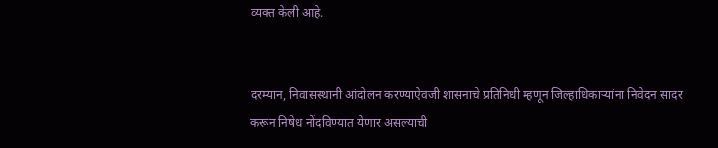व्यक्त केली आहे.


दरम्यान, निवासस्थानी आंदोलन करण्याऐवजी शासनाचे प्रतिनिधी म्हणून जिल्हाधिकाऱ्यांना निवेदन सादर करून निषेध नोंदविण्यात येणार असल्याची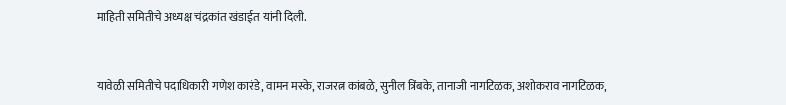माहिती समितीचे अध्यक्ष चंद्रकांत खंडाईत यांनी दिली.


यावेळी समितीचे पदाधिकारी गणेश कारंडे, वामन मस्के, राजरत्न कांबळे, सुनील त्रिंबके, तानाजी नागटिळक, अशोकराव नागटिळक,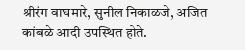श्रीरंग वाघमारे, सुनील निकाळजे, अजित कांबळे आदी उपस्थित होते.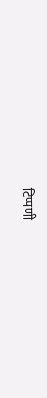टिप्पणी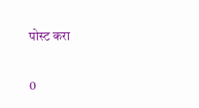पोस्ट करा

0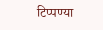टिप्पण्या